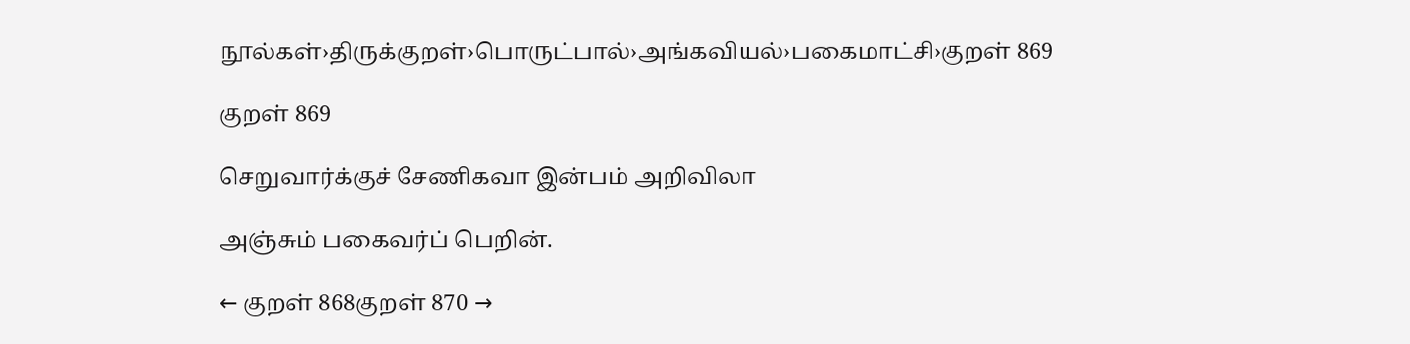நூல்கள்›திருக்குறள்›பொருட்பால்›அங்கவியல்›பகைமாட்சி›குறள் 869

குறள் 869

செறுவார்க்குச் சேணிகவா இன்பம் அறிவிலா

அஞ்சும் பகைவர்ப் பெறின்.

← குறள் 868குறள் 870 →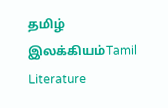தமிழ் இலக்கியம்Tamil Literature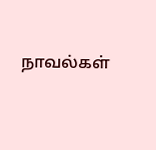நாவல்கள்